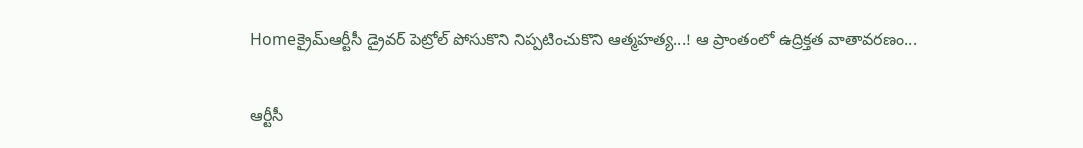Homeక్రైమ్ఆర్టీసీ డ్రైవ‌ర్ పెట్రోల్ పోసుకొని నిప్ప‌టించుకొని ఆత్మ‌హ‌త్య‌...! ఆ ప్రాంతంలో ఉద్రిక్త‌త వాతావ‌ర‌ణం...

ఆర్టీసీ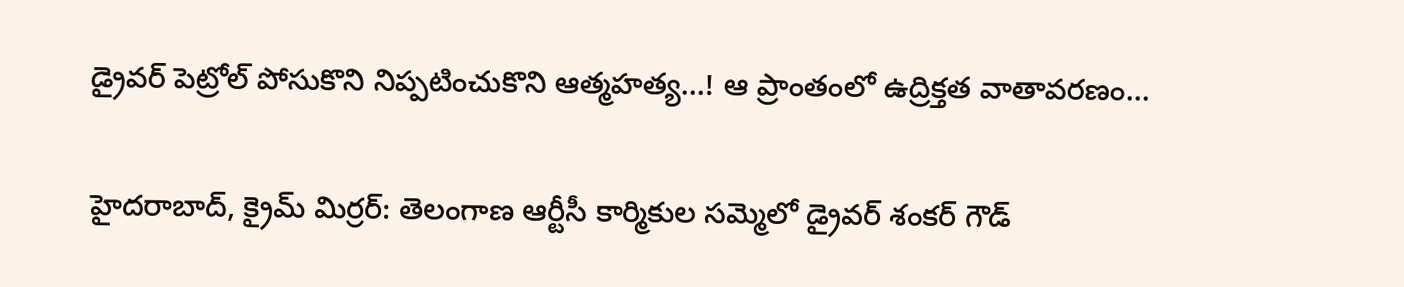డ్రైవ‌ర్ పెట్రోల్ పోసుకొని నిప్ప‌టించుకొని ఆత్మ‌హ‌త్య‌…! ఆ ప్రాంతంలో ఉద్రిక్త‌త వాతావ‌ర‌ణం…

హైద‌రాబాద్‌, క్రైమ్ మిర్ర‌ర్: తెలంగాణ ఆర్టీసీ కార్మికుల స‌మ్మెలో డ్రైవ‌ర్ శంక‌ర్ గౌడ్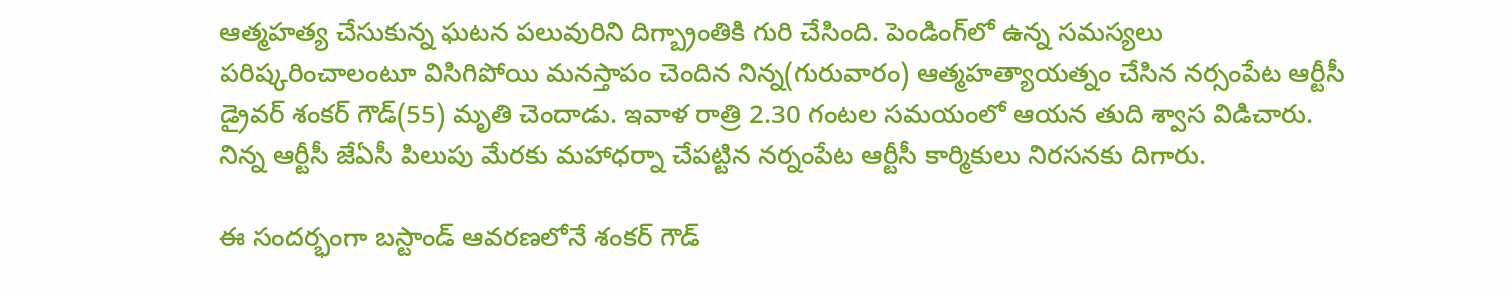ఆత్మ‌హ‌త్య చేసుకున్న ఘ‌ట‌న ప‌లువురిని దిగ్బ్రాంతికి గురి చేసింది. పెండింగ్‌లో ఉన్న స‌మ‌స్య‌లు ప‌రిష్క‌రించాలంటూ విసిగిపోయి మ‌న‌స్తాపం చెందిన నిన్న‌(గురువారం) ఆత్మ‌హ‌త్యాయ‌త్నం చేసిన న‌ర్సంపేట ఆర్టీసీ డ్రైవ‌ర్ శంక‌ర్ గౌడ్‌(55) మృతి చెందాడు. ఇవాళ రాత్రి 2.30 గంట‌ల స‌మ‌యంలో ఆయ‌న తుది శ్వాస విడిచారు. నిన్న ఆర్టీసీ జేఏసీ పిలుపు మేరకు మహాధర్నా చేపట్టిన నర్నంపేట ఆర్టీసీ కార్మికులు నిరసనకు దిగారు.

ఈ సందర్భంగా బస్టాండ్ ఆవరణలోనే శంకర్ గౌడ్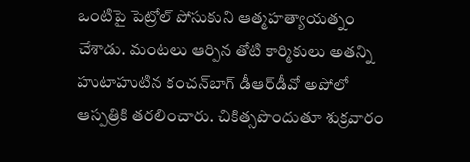ఒంటిపై పెట్రోల్ పోసుకుని ఆత్మహత్యాయత్నం చేశాడు. మంటలు ఆర్పిన తోటి కార్మికులు అతన్ని హుటాహుటిన కంచన్‌బాగ్‌ డీఆర్‌డీవో అపోలో ఆస్పత్రికి తరలించారు. చికిత్సపొందుతూ శుక్ర‌వారం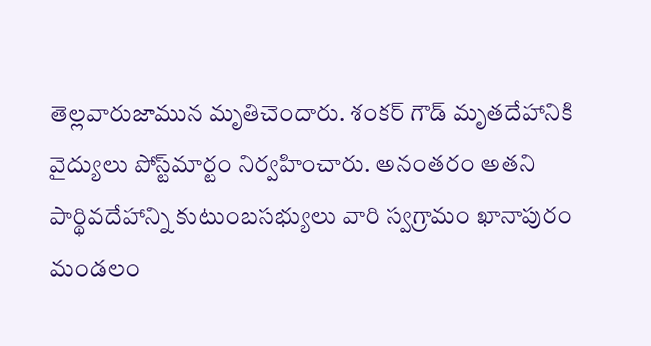తెల్లవారుజామున మృతిచెందారు. శంకర్‌ గౌడ్‌ మృతదేహానికి వైద్యులు పోస్ట్‌మార్టం నిర్వహించారు. అనంతరం అతని పార్థివదేహాన్ని కుటుంబసభ్యులు వారి స్వగ్రామం ఖానాపురం మండలం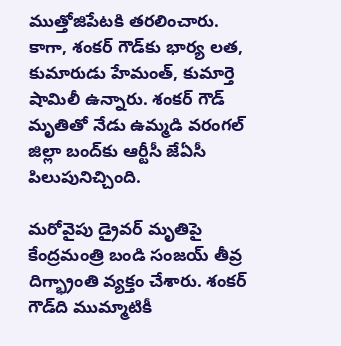ముత్తోజిపేటకి తరలించారు. కాగా, శంకర్‌ గౌడ్‌కు భార్య లత, కుమారుడు హేమంత్‌, కుమార్తె షామిలీ ఉన్నారు. శంకర్ గౌడ్ మృతితో నేడు ఉమ్మడి వరంగల్‌ జిల్లా బంద్‌‌కు ఆర్టీసీ జేఏసీ పిలుపునిచ్చింది.

మరోవైపు డ్రైవర్ మృతిపై కేంద్రమంత్రి బండి సంజయ్‌ తీవ్ర దిగ్భ్రాంతి వ్యక్తం చేశారు. శంకర్‌ గౌడ్‌ది ముమ్మాటికీ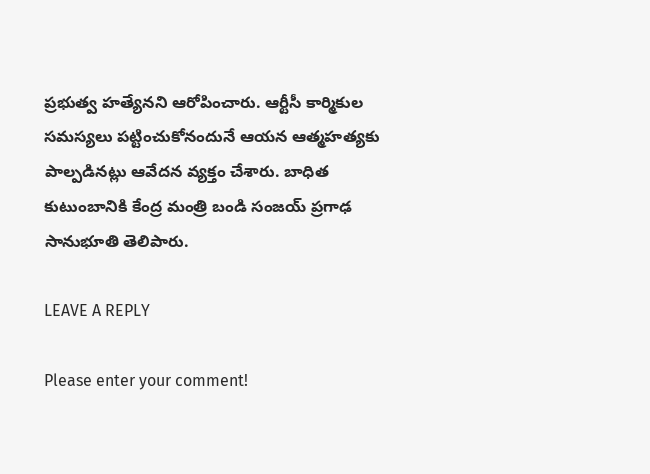ప్రభుత్వ హత్యేనని ఆరోపించారు. ఆర్టీసీ కార్మికుల సమస్యలు పట్టించుకోనందునే ఆయన ఆత్మహత్యకు పాల్పడినట్లు ఆవేదన వ్యక్తం చేశారు. బాధిత కుటుంబానికి కేంద్ర మంత్రి బండి సంజయ్ ప్రగాఢ సానుభూతి తెలిపారు.

LEAVE A REPLY

Please enter your comment!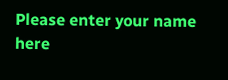Please enter your name here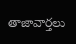తాజావార్తలు